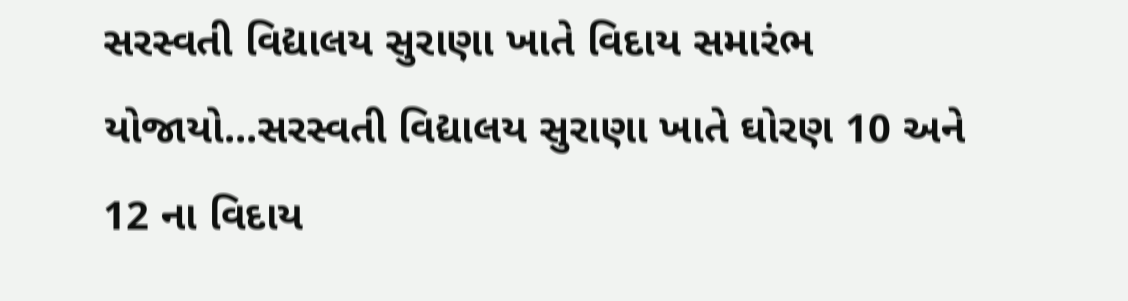સરસ્વતી વિદ્યાલય સુરાણા ખાતે વિદાય સમારંભ યોજાયો...સરસ્વતી વિદ્યાલય સુરાણા ખાતે ઘોરણ 10 અને 12 ના વિદાય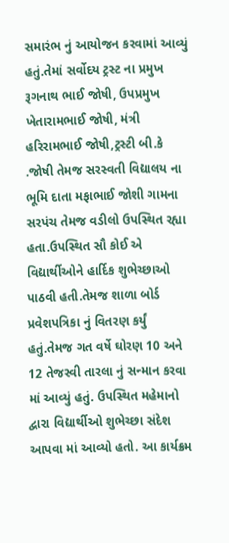સમારંભ નું આયોજન કરવામાં આવ્યું હતું.તેમાં સર્વોદય ટ્રસ્ટ ના પ્રમુખ રૂગનાથ ભાઈ જોષી, ઉપપ્રમુખ ખેતારામભાઈ જોષી, મંત્રી હરિરામભાઈ જોષી,ટ્રસ્ટી બી.કે .જોષી તેમજ સરસ્વતી વિદ્યાલય ના ભૂમિ દાતા મફાભાઈ જોશી ગામના સરપંચ તેમજ વડીલો ઉપસ્થિત રહ્યા હતા.ઉપસ્થિત સૌ કોઈ એ વિદ્યાર્થીઓને હાર્દિક શુભેચ્છાઓ પાઠવી હતી.તેમજ શાળા બોર્ડ પ્રવેશપત્રિકા નું વિતરણ કર્યું હતું.તેમજ ગત વર્ષે ઘોરણ 10 અને 12 તેજસ્વી તારલા નું સન્માન કરવા માં આવ્યું હતું. ઉપસ્થિત મહેમાનો દ્વારા વિદ્યાર્થીઓ શુભેચ્છા સંદેશ આપવા માં આવ્યો હતો. આ કાર્યક્રમ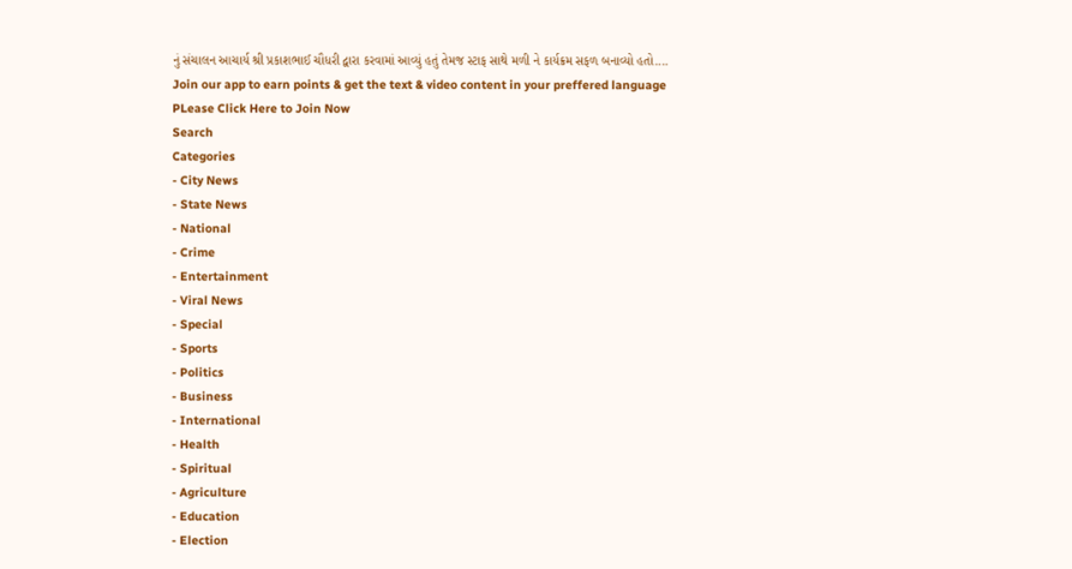નું સંચાલન આચાર્ય શ્રી પ્રકાશભાઈ ચૌધરી દ્વારા કરવામાં આવ્યું હતું તેમજ સ્ટાફ સાથે મળી ને કાર્યક્રમ સફળ બનાવ્યો હતો....
Join our app to earn points & get the text & video content in your preffered language
PLease Click Here to Join Now
Search
Categories
- City News
- State News
- National
- Crime
- Entertainment
- Viral News
- Special
- Sports
- Politics
- Business
- International
- Health
- Spiritual
- Agriculture
- Education
- Election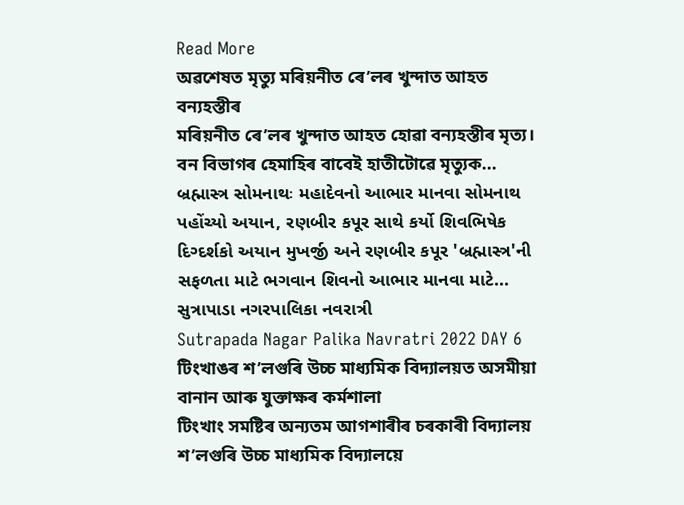Read More
অৱশেষত মৃত্যু মৰিয়নীত ৰে’লৰ খুন্দাত আহত বন্যহস্তীৰ
মৰিয়নীত ৰে’লৰ খুন্দাত আহত হোৱা বন্যহস্তীৰ মৃত্য।
বন বিভাগৰ হেমাহিৰ বাবেই হাতীটোৱে মৃত্যুক...
બ્રહ્માસ્ત્ર સોમનાથઃ મહાદેવનો આભાર માનવા સોમનાથ પહોંચ્યો અયાન, રણબીર કપૂર સાથે કર્યો શિવભિષેક
દિગ્દર્શકો અયાન મુખર્જી અને રણબીર કપૂર 'બ્રહ્માસ્ત્ર'ની સફળતા માટે ભગવાન શિવનો આભાર માનવા માટે...
સુત્રાપાડા નગરપાલિકા નવરાત્રી
Sutrapada Nagar Palika Navratri 2022 DAY 6
টিংখাঙৰ শ’লগুৰি উচ্চ মাধ্যমিক বিদ্যালয়ত অসমীয়া বানান আৰু যুক্তাক্ষৰ কৰ্মশালা
টিংখাং সমষ্টিৰ অন্যতম আগশাৰীৰ চৰকাৰী বিদ্যালয় শ’লগুৰি উচ্চ মাধ্যমিক বিদ্যালয়ে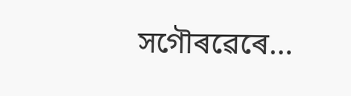সগৌৰৱেৰে...